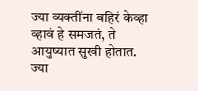ज्या व्यक्तींना बहिरं केव्हा व्हावं हे समजतं, ते आयुष्यात सुखी होतात.
ज्या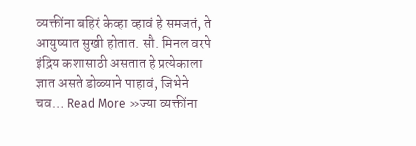व्यक्तींना बहिरं केव्हा व्हावं हे समजतं, ते आयुष्यात सुखी होतात. सौ. मिनल वरपे इंद्रिय कशासाठी असतात हे प्रत्येकाला ज्ञात असते डोळ्याने पाहावं, जिभेने चव… Read More »ज्या व्यक्तींना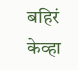बहिरं केव्हा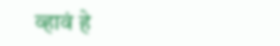व्हावं हे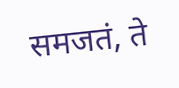समजतं, ते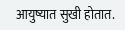आयुष्यात सुखी होतात.